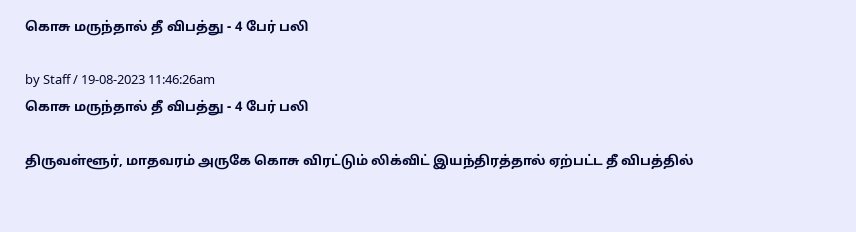கொசு மருந்தால் தீ விபத்து - 4 பேர் பலி

by Staff / 19-08-2023 11:46:26am
கொசு மருந்தால் தீ விபத்து - 4 பேர் பலி

திருவள்ளூர், மாதவரம் அருகே கொசு விரட்டும் லிக்விட் இயந்திரத்தால் ஏற்பட்ட தீ விபத்தில்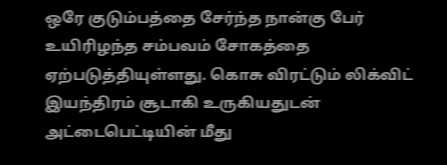ஒரே குடும்பத்தை சேர்ந்த நான்கு பேர் உயிரிழந்த சம்பவம் சோகத்தை ஏற்படுத்தியுள்ளது. கொசு விரட்டும் லிக்விட் இயந்திரம் சூடாகி உருகியதுடன் அட்டைபெட்டியின் மீது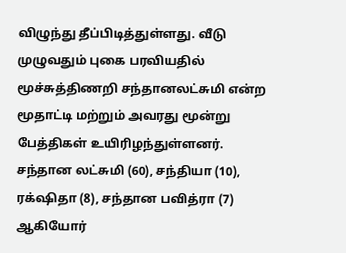விழுந்து தீப்பிடித்துள்ளது. வீடு முழுவதும் புகை பரவியதில் மூச்சுத்திணறி சந்தானலட்சுமி என்ற மூதாட்டி மற்றும் அவரது மூன்று பேத்திகள் உயிரிழந்துள்ளனர். சந்தான லட்சுமி (60), சந்தியா (10), ரக்‌ஷிதா (8), சந்தான பவித்ரா (7) ஆகியோர்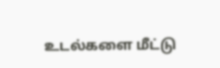உடல்களை மீட்டு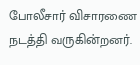போலீசார் விசாரணை நடத்தி வருகின்றனர்.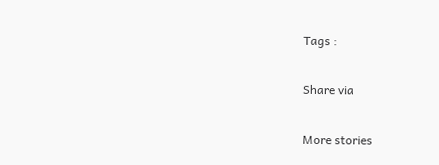Tags :

Share via

More stories